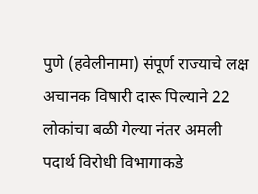पुणे (हवेलीनामा) संपूर्ण राज्याचे लक्ष अचानक विषारी दारू पिल्याने 22 लोकांचा बळी गेल्या नंतर अमली पदार्थ विरोधी विभागाकडे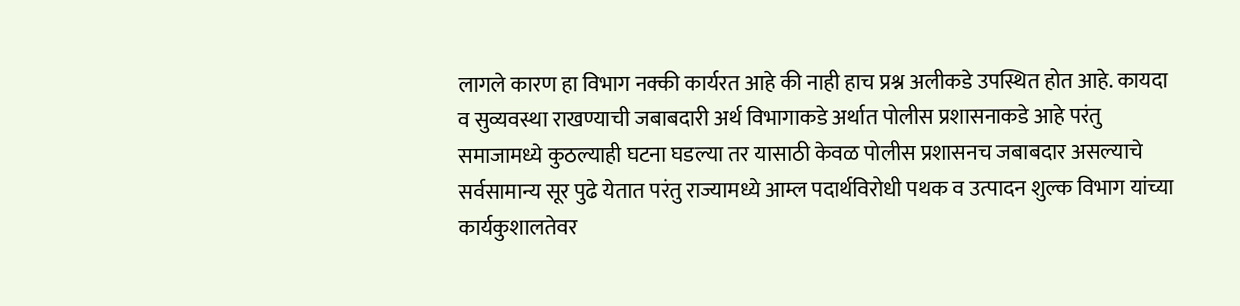लागले कारण हा विभाग नक्की कार्यरत आहे की नाही हाच प्रश्न अलीकडे उपस्थित होत आहे. कायदा व सुव्यवस्था राखण्याची जबाबदारी अर्थ विभागाकडे अर्थात पोलीस प्रशासनाकडे आहे परंतु समाजामध्ये कुठल्याही घटना घडल्या तर यासाठी केवळ पोलीस प्रशासनच जबाबदार असल्याचे सर्वसामान्य सूर पुढे येतात परंतु राज्यामध्ये आम्ल पदार्थविरोधी पथक व उत्पादन शुल्क विभाग यांच्या कार्यकुशालतेवर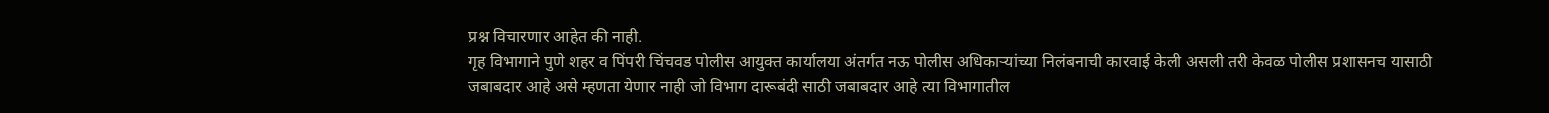प्रश्न विचारणार आहेत की नाही.
गृह विभागाने पुणे शहर व पिंपरी चिंचवड पोलीस आयुक्त कार्यालया अंतर्गत नऊ पोलीस अधिकाऱ्यांच्या निलंबनाची कारवाई केली असली तरी केवळ पोलीस प्रशासनच यासाठी जबाबदार आहे असे म्हणता येणार नाही जो विभाग दारूबंदी साठी जबाबदार आहे त्या विभागातील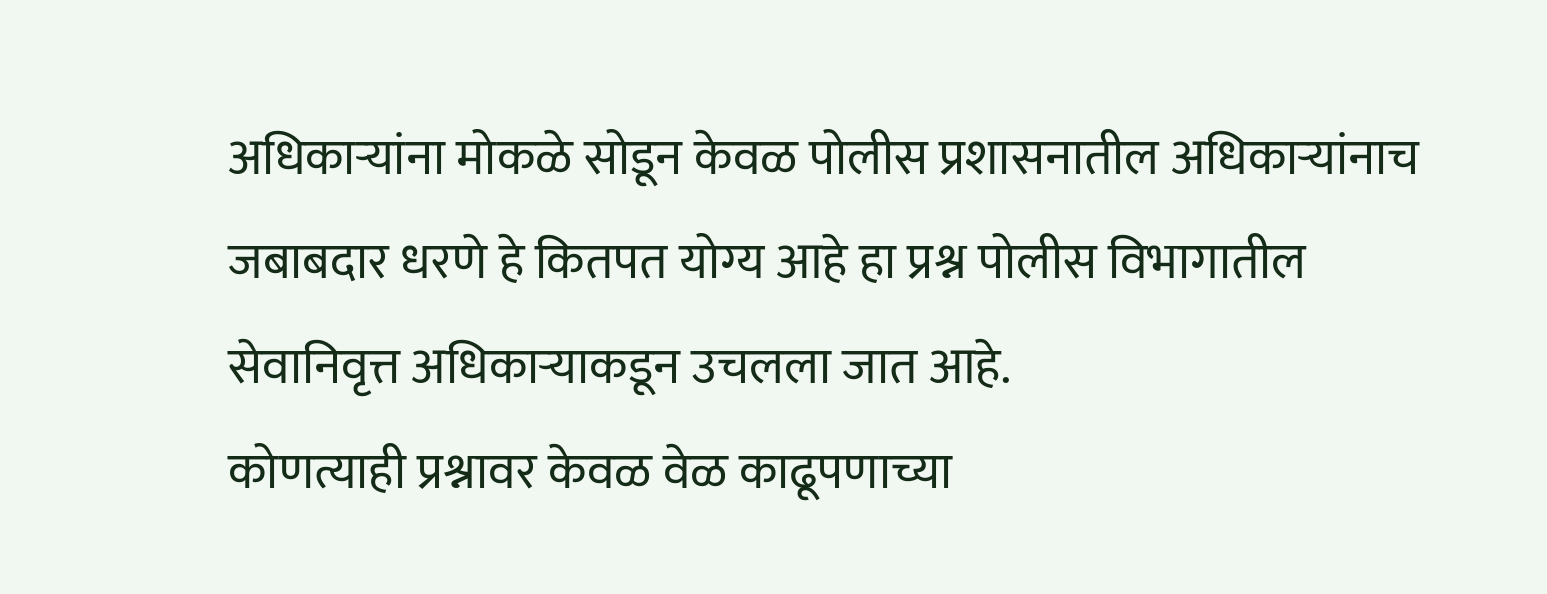अधिकाऱ्यांना मोकळे सोडून केवळ पोलीस प्रशासनातील अधिकाऱ्यांनाच जबाबदार धरणे हे कितपत योग्य आहे हा प्रश्न पोलीस विभागातील सेवानिवृत्त अधिकाऱ्याकडून उचलला जात आहे.
कोणत्याही प्रश्नावर केवळ वेळ काढूपणाच्या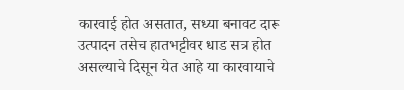कारवाई होत असतात, सध्या बनावट दारू उत्पादन तसेच हातभट्टीवर धाड सत्र होत असल्याचे दिसून येत आहे या कारवायाचे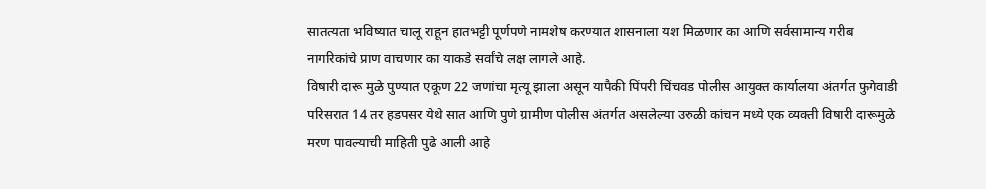सातत्यता भविष्यात चालू राहून हातभट्टी पूर्णपणे नामशेष करण्यात शासनाला यश मिळणार का आणि सर्वसामान्य गरीब नागरिकांचे प्राण वाचणार का याकडे सर्वांचे लक्ष लागले आहे.
विषारी दारू मुळे पुण्यात एकूण 22 जणांचा मृत्यू झाला असून यापैकी पिंपरी चिंचवड पोलीस आयुक्त कार्यालया अंतर्गत फुगेवाडी परिसरात 14 तर हडपसर येथे सात आणि पुणे ग्रामीण पोलीस अंतर्गत असलेल्या उरुळी कांचन मध्ये एक व्यक्ती विषारी दारूमुळे मरण पावल्याची माहिती पुढे आली आहे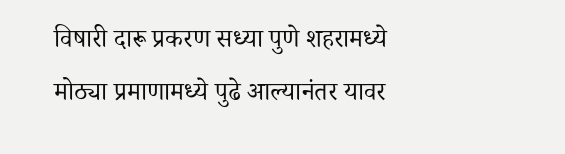विषारी दारू प्रकरण सध्या पुणे शहरामध्ये मोठ्या प्रमाणामध्ये पुढे आल्यानंतर यावर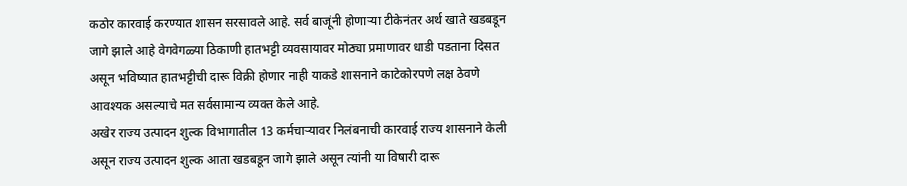कठोर कारवाई करण्यात शासन सरसावले आहे. सर्व बाजूंनी होणाऱ्या टीकेनंतर अर्थ खाते खडबडून जागे झाले आहे वेगवेगळ्या ठिकाणी हातभट्टी व्यवसायावर मोठ्या प्रमाणावर धाडी पडताना दिसत असून भविष्यात हातभट्टीची दारू विक्री होणार नाही याकडे शासनाने काटेकोरपणे लक्ष ठेवणे आवश्यक असल्याचे मत सर्वसामान्य व्यक्त केले आहे.
अखेर राज्य उत्पादन शुल्क विभागातील 13 कर्मचाऱ्यावर निलंबनाची कारवाई राज्य शासनाने केली असून राज्य उत्पादन शुल्क आता खडबडून जागे झाले असून त्यांनी या विषारी दारू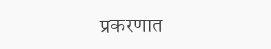प्रकरणात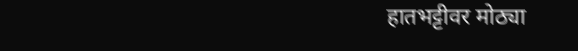हातभट्टीवर मोठ्या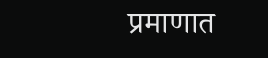प्रमाणात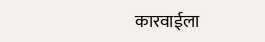कारवाईला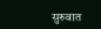सुरुवात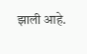झाली आहे.